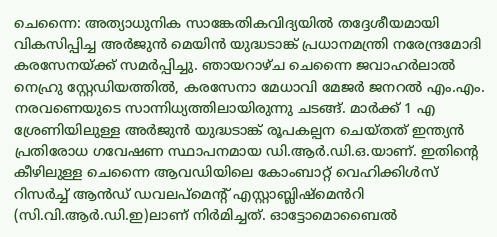ചെന്നൈ: അത്യാധുനിക സാങ്കേതികവിദ്യയിൽ തദ്ദേശീയമായി വികസിപ്പിച്ച അർജുൻ മെയിൻ യുദ്ധടാങ്ക് പ്രധാനമന്ത്രി നരേന്ദ്രമോദി കരസേനയ്ക്ക് സമർപ്പിച്ചു. ഞായറാഴ്ച ചെന്നൈ ജവാഹർലാൽ നെഹ്രു സ്റ്റേഡിയത്തിൽ, കരസേനാ മേധാവി മേജർ ജനറൽ എം.എം. നരവണെയുടെ സാന്നിധ്യത്തിലായിരുന്നു ചടങ്ങ്. മാർക്ക് 1 എ ശ്രേണിയിലുള്ള അർജുൻ യുദ്ധടാങ്ക് രൂപകല്പന ചെയ്തത് ഇന്ത്യൻ പ്രതിരോധ ഗവേഷണ സ്ഥാപനമായ ഡി.ആർ.ഡി.ഒ.യാണ്. ഇതിന്റെ കീഴിലുള്ള ചെന്നൈ ആവഡിയിലെ കോംബാറ്റ് വെഹിക്കിൾസ് റിസർച്ച് ആൻഡ് ഡവലപ്മെന്റ് എസ്റ്റാബ്ലിഷ്മെൻറി (സി.വി.ആർ.ഡി.ഇ)ലാണ് നിർമിച്ചത്. ഓട്ടോമൊബൈൽ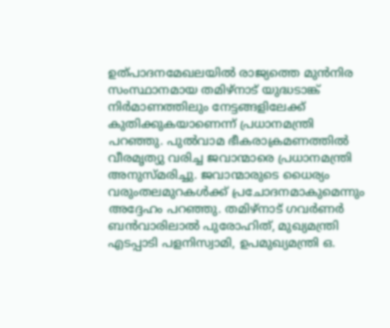ഉത്പാദനമേഖലയിൽ രാജ്യത്തെ മുൻനിര സംസ്ഥാനമായ തമിഴ്നാട് യുദ്ധടാങ്ക് നിർമാണത്തിലും നേട്ടങ്ങളിലേക്ക് കുതിക്കുകയാണെന്ന് പ്രധാനമന്ത്രി പറഞ്ഞു. പുൽവാമ ഭീകരാക്രമണത്തിൽ വീരമൃത്യു വരിച്ച ജവാന്മാരെ പ്രധാനമന്ത്രി അനുസ്മരിച്ചു. ജവാന്മാരുടെ ധൈര്യം വരുംതലമുറകൾക്ക് പ്രചോദനമാകുമെന്നും അദ്ദേഹം പറഞ്ഞു. തമിഴ്നാട് ഗവർണർ ബൻവാരിലാൽ പുരോഹിത്, മുഖ്യമന്ത്രി എടപ്പാടി പളനിസ്വാമി, ഉപമുഖ്യമന്ത്രി ഒ.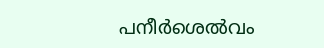പനീർശെൽവം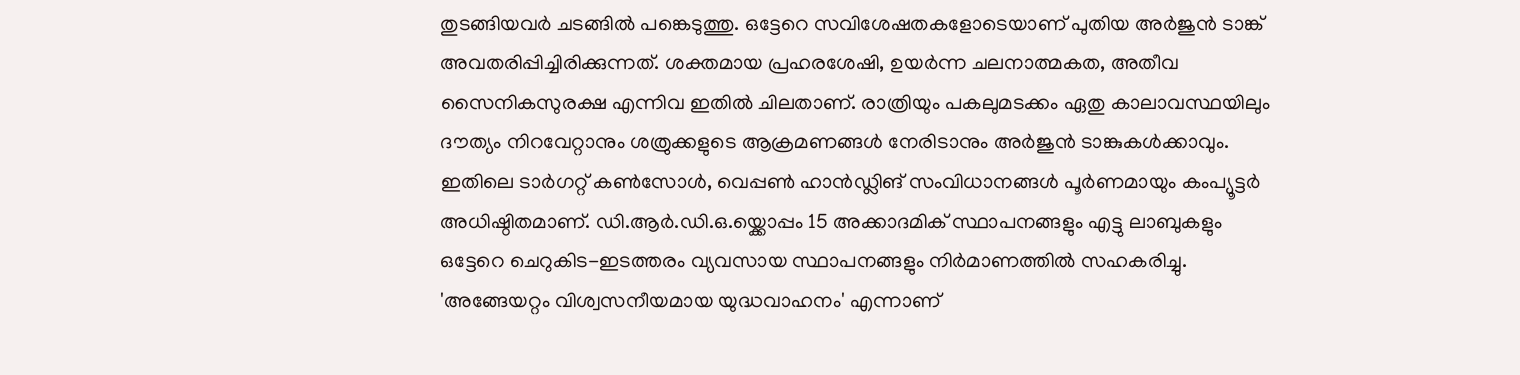തുടങ്ങിയവർ ചടങ്ങിൽ പങ്കെടുത്തു. ഒട്ടേറെ സവിശേഷതകളോടെയാണ് പുതിയ അർജുൻ ടാങ്ക് അവതരിപ്പിച്ചിരിക്കുന്നത്. ശക്തമായ പ്രഹരശേഷി, ഉയർന്ന ചലനാത്മകത, അതീവ സൈനികസുരക്ഷ എന്നിവ ഇതിൽ ചിലതാണ്. രാത്രിയും പകലുമടക്കം ഏതു കാലാവസ്ഥയിലും ദൗത്യം നിറവേറ്റാനും ശത്രുക്കളുടെ ആക്രമണങ്ങൾ നേരിടാനും അർജുൻ ടാങ്കുകൾക്കാവും. ഇതിലെ ടാർഗറ്റ് കൺസോൾ, വെപ്പൺ ഹാൻഡ്ലിങ് സംവിധാനങ്ങൾ പൂർണമായും കംപ്യൂട്ടർ അധിഷ്ഠിതമാണ്. ഡി.ആർ.ഡി.ഒ.യ്ക്കൊപ്പം 15 അക്കാദമിക് സ്ഥാപനങ്ങളും എട്ടു ലാബുകളും ഒട്ടേറെ ചെറുകിട-ഇടത്തരം വ്യവസായ സ്ഥാപനങ്ങളും നിർമാണത്തിൽ സഹകരിച്ചു. 'അങ്ങേയറ്റം വിശ്വസനീയമായ യുദ്ധവാഹനം' എന്നാണ്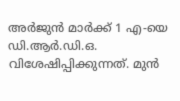അർജുൻ മാർക്ക് 1 എ-യെ ഡി.ആർ.ഡി.ഒ. വിശേഷിപ്പിക്കുന്നത്. മുൻ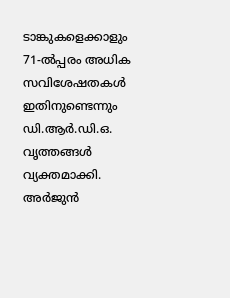ടാങ്കുകളെക്കാളും 71-ൽപ്പരം അധിക സവിശേഷതകൾ ഇതിനുണ്ടെന്നും ഡി.ആർ.ഡി.ഒ. വൃത്തങ്ങൾ വ്യക്തമാക്കി. അർജുൻ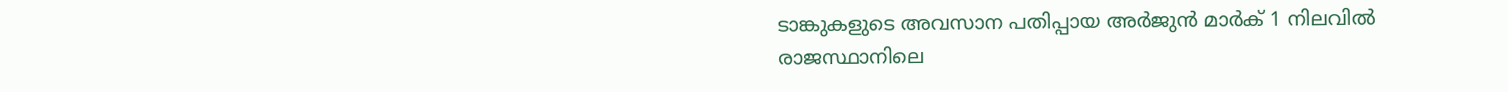ടാങ്കുകളുടെ അവസാന പതിപ്പായ അർജുൻ മാർക് 1 നിലവിൽ രാജസ്ഥാനിലെ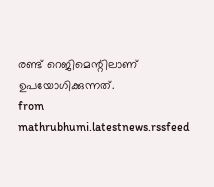രണ്ട് റെജിമെന്റിലാണ് ഉപയോഗിക്കുന്നത്.
from mathrubhumi.latestnews.rssfeed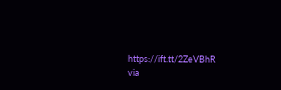https://ift.tt/2ZeVBhR
via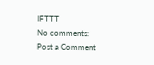IFTTT
No comments:
Post a Comment